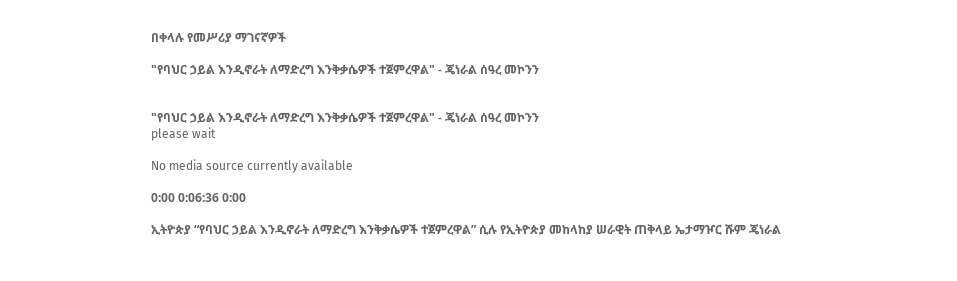በቀላሉ የመሥሪያ ማገናኛዎች

"የባህር ኃይል እንዲኖራት ለማድረግ እንቅቃሴዎች ተጀምረዋል" - ጄነራል ሰዓረ መኮንን


"የባህር ኃይል እንዲኖራት ለማድረግ እንቅቃሴዎች ተጀምረዋል" - ጄነራል ሰዓረ መኮንን
please wait

No media source currently available

0:00 0:06:36 0:00

ኢትዮጵያ “የባህር ኃይል እንዲኖራት ለማድረግ እንቅቃሴዎች ተጀምረዋል” ሲሉ የኢትዮጵያ መከላከያ ሠራዊት ጠቅላይ ኤታማዦር ሹም ጄነራል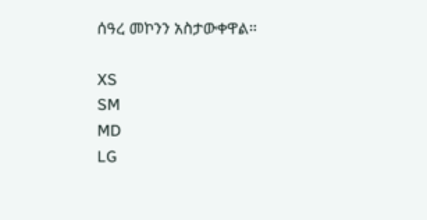ሰዓረ መኮንን አስታውቀዋል።

XS
SM
MD
LG